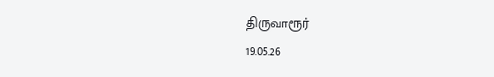திருவாரூர்
19.05.26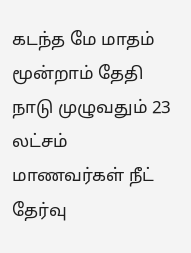கடந்த மே மாதம் மூன்றாம் தேதி நாடு முழுவதும் 23 லட்சம் மாணவர்கள் நீட் தேர்வு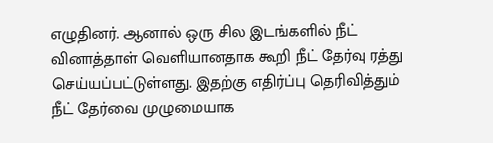எழுதினர். ஆனால் ஒரு சில இடங்களில் நீட் வினாத்தாள் வெளியானதாக கூறி நீட் தேர்வு ரத்து செய்யப்பட்டுள்ளது. இதற்கு எதிர்ப்பு தெரிவித்தும் நீட் தேர்வை முழுமையாக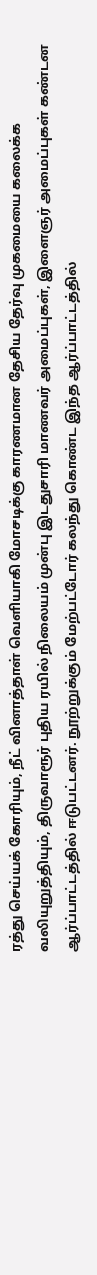ரத்து செய்யக் கோரியும், நீட் வினாத்தாள் வெளியாகி மோசடிக்கு காரணமான தேசிய தேர்வு முகமையை கலைக்க வலியுறுத்தியும், திருவாரூர் புதிய ரயில் நிலையம் முன்பு இடதுசாரி மாணவர் அமைப்புகள், இளைஞர் அமைப்புகள் கண்டன ஆர்ப்பாட்டத்தில் ஈடுபட்டனர். நூற்றுக்கும் மேற்பட்டோர் கலந்து கொண்ட இந்த ஆர்ப்பாட்டத்தில்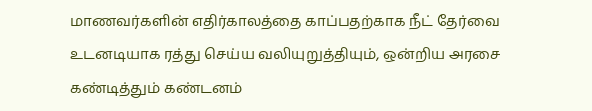மாணவர்களின் எதிர்காலத்தை காப்பதற்காக நீட் தேர்வை உடனடியாக ரத்து செய்ய வலியுறுத்தியும், ஒன்றிய அரசை கண்டித்தும் கண்டனம்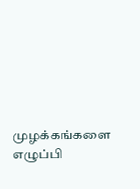முழக்கங்களை எழுப்பி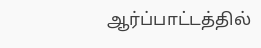ஆர்ப்பாட்டத்தில்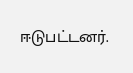ஈடுபட்டனர்.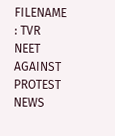FILENAME : TVR NEET AGAINST PROTEST NEWS